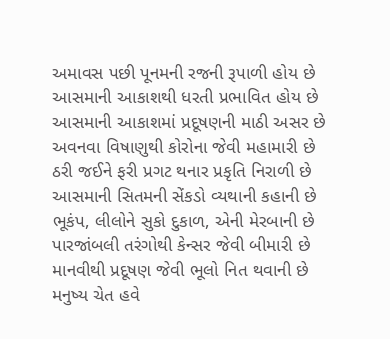અમાવસ પછી પૂનમની રજની રૂપાળી હોય છે
આસમાની આકાશથી ધરતી પ્રભાવિત હોય છે
આસમાની આકાશમાં પ્રદૂષણની માઠી અસર છે
અવનવા વિષાણુથી કોરોના જેવી મહામારી છે
ઠરી જઈને ફરી પ્રગટ થનાર પ્રકૃતિ નિરાળી છે
આસમાની સિતમની સેંકડો વ્યથાની કહાની છે
ભૂકંપ, લીલોને સુકો દુકાળ, એની મેરબાની છે
પારજાંબલી તરંગોથી કેન્સર જેવી બીમારી છે
માનવીથી પ્રદૂષણ જેવી ભૂલો નિત થવાની છે
મનુષ્ય ચેત હવે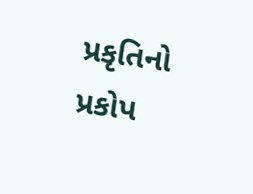પ્રકૃતિનો પ્રકોપ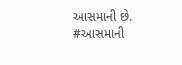આસમાની છે.
#આસમાની